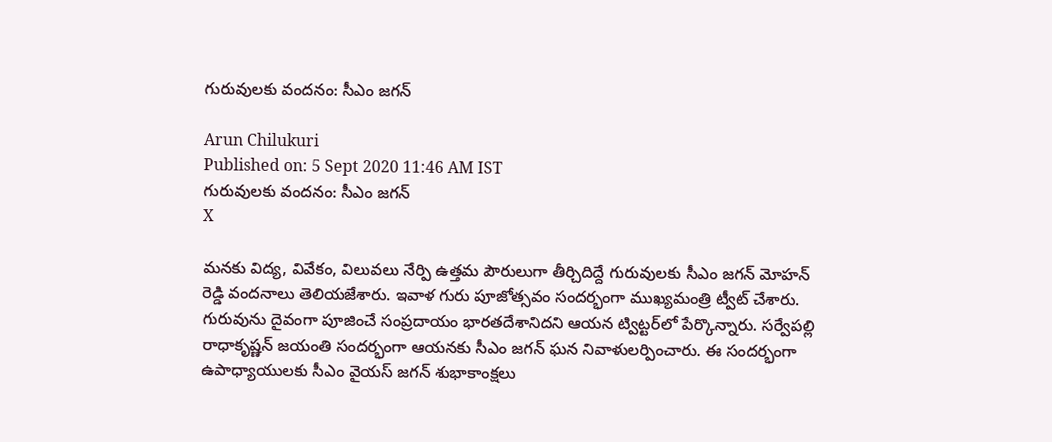గురువులకు వందనం: సీఎం జగన్‌

Arun Chilukuri
Published on: 5 Sept 2020 11:46 AM IST
గురువులకు వందనం: సీఎం జగన్‌
X

మ‌న‌కు విద్య‌, వివేకం, విలువ‌లు నేర్పి ఉత్త‌మ పౌరులుగా తీర్చిదిద్దే గురువుల‌కు సీఎం జ‌గ‌న్ మోహ‌న్ రెడ్డి వంద‌నాలు తెలియ‌జేశారు. ఇవాళ గురు పూజోత్స‌వం సంద‌ర్భంగా ముఖ్య‌మంత్రి ట్వీట్ చేశారు. గురువును దైవంగా పూజించే సంప్ర‌దాయం భార‌త‌దేశానిదని ఆయ‌న ట్విట్ట‌ర్‌లో పేర్కొన్నారు. సర్వేపల్లి రాధాకృష్ణన్‌ జయంతి సంద‌ర్భంగా ఆయ‌న‌కు సీఎం జ‌గ‌న్ ఘ‌న నివాళుల‌ర్పించారు. ఈ సంద‌ర్భంగా ఉపాధ్యాయుల‌కు సీఎం వైయ‌స్ జ‌గ‌న్‌ శుభాకాంక్ష‌లు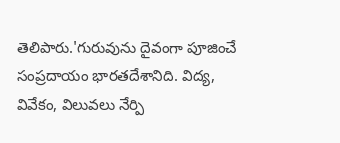తెలిపారు.'గురువును దైవంగా పూజించే సంప్రదాయం భారతదేశానిది. విద్య, వివేకం, విలువలు నేర్పి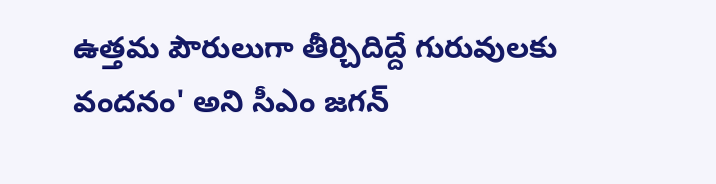ఉత్తమ పౌరులుగా తీర్చిదిద్దే గురువులకు వందనం' అని సీఎం జగన్‌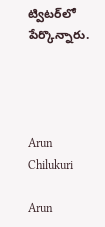ట్విటర్‌లో పేర్కొన్నారు.




Arun Chilukuri

Arun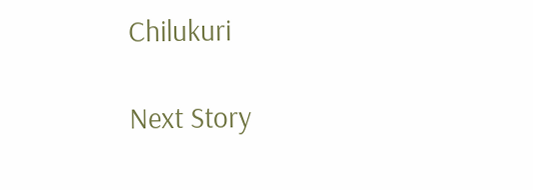Chilukuri

Next Story